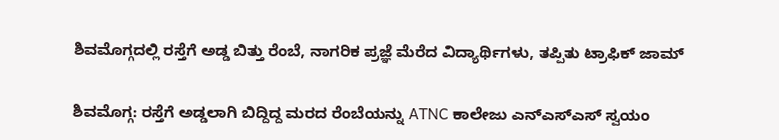ಶಿವಮೊಗ್ಗದಲ್ಲಿ ರಸ್ತೆಗೆ ಅಡ್ಡ ಬಿತ್ತು ರೆಂಬೆ, ನಾಗರಿಕ ಪ್ರಜ್ಞೆ ಮೆರೆದ ವಿದ್ಯಾರ್ಥಿಗಳು, ತಪ್ಪಿತು ಟ್ರಾಫಿಕ್‌ ಜಾಮ್‌

ಶಿವಮೊಗ್ಗ: ರಸ್ತೆಗೆ ಅಡ್ಡಲಾಗಿ ಬಿದ್ದಿದ್ದ ಮರದ ರೆಂಬೆಯನ್ನು ATNC ಕಾಲೇಜು ಎನ್‌ಎಸ್‌ಎಸ್‌ ಸ್ವಯಂ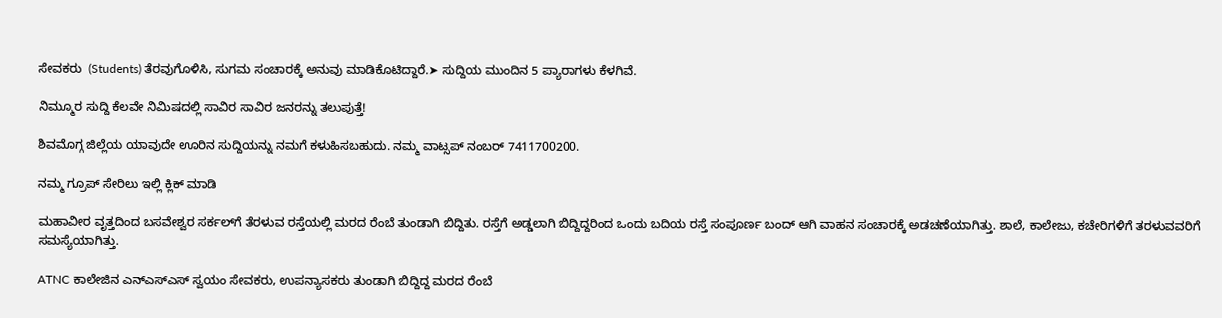ಸೇವಕರು  (Students) ತೆರವುಗೊಳಿಸಿ, ಸುಗಮ ಸಂಚಾರಕ್ಕೆ ಅನುವು ಮಾಡಿಕೊಟಿದ್ದಾರೆ.➤ ಸುದ್ದಿಯ ಮುಂದಿನ 5 ಪ್ಯಾರಾಗಳು ಕೆಳಗಿವೆ.

ನಿಮ್ಮೂರ ಸುದ್ದಿ ಕೆಲವೇ ನಿಮಿಷದಲ್ಲಿ ಸಾವಿರ ಸಾವಿರ ಜನರನ್ನು ತಲುಪುತ್ತೆ!

ಶಿವಮೊಗ್ಗ ಜಿಲ್ಲೆಯ ಯಾವುದೇ ಊರಿನ ಸುದ್ದಿಯನ್ನು ನಮಗೆ ಕಳುಹಿಸಬಹುದು. ನಮ್ಮ ವಾಟ್ಸಪ್‌ ನಂಬರ್ 7411700200.

ನಮ್ಮ ಗ್ರೂಪ್‌ ಸೇರಿಲು ಇಲ್ಲಿ ಕ್ಲಿಕ್‌ ಮಾಡಿ

ಮಹಾವೀರ ವೃತ್ತದಿಂದ ಬಸವೇಶ್ವರ ಸರ್ಕಲ್‌ಗೆ ತೆರಳುವ ರಸ್ತೆಯಲ್ಲಿ ಮರದ ರೆಂಬೆ ತುಂಡಾಗಿ ಬಿದ್ದಿತು. ರಸ್ತೆಗೆ ಅಡ್ಡಲಾಗಿ ಬಿದ್ದಿದ್ದರಿಂದ ಒಂದು ಬದಿಯ ರಸ್ತೆ ಸಂಪೂರ್ಣ ಬಂದ್‌ ಆಗಿ ವಾಹನ ಸಂಚಾರಕ್ಕೆ ಅಡಚಣೆಯಾಗಿತ್ತು. ಶಾಲೆ, ಕಾಲೇಜು, ಕಚೇರಿಗಳಿಗೆ ತರಳುವವರಿಗೆ ಸಮಸ್ಯೆಯಾಗಿತ್ತು.

ATNC ಕಾಲೇಜಿನ ಎನ್‌ಎಸ್‌ಎಸ್‌ ಸ್ವಯಂ ಸೇವಕರು, ಉಪನ್ಯಾಸಕರು ತುಂಡಾಗಿ ಬಿದ್ದಿದ್ದ ಮರದ ರೆಂಬೆ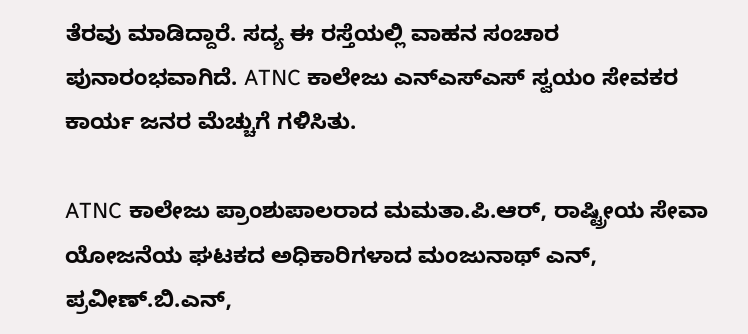ತೆರವು ಮಾಡಿದ್ದಾರೆ. ಸದ್ಯ ಈ ರಸ್ತೆಯಲ್ಲಿ ವಾಹನ ಸಂಚಾರ ಪುನಾರಂಭವಾಗಿದೆ. ATNC ಕಾಲೇಜು ಎನ್‌ಎಸ್‌ಎಸ್‌ ಸ್ವಯಂ ಸೇವಕರ ಕಾರ್ಯ ಜನರ ಮೆಚ್ಚುಗೆ ಗಳಿಸಿತು.

ATNC ಕಾಲೇಜು ಪ್ರಾಂಶುಪಾಲರಾದ ಮಮತಾ.ಪಿ.ಆರ್‌, ರಾಷ್ಟ್ರೀಯ ಸೇವಾ ಯೋಜನೆಯ ಘಟಕದ ಅಧಿಕಾರಿಗಳಾದ ಮಂಜುನಾಥ್ ಎನ್, ಪ್ರವೀಣ್.ಬಿ.ಎನ್,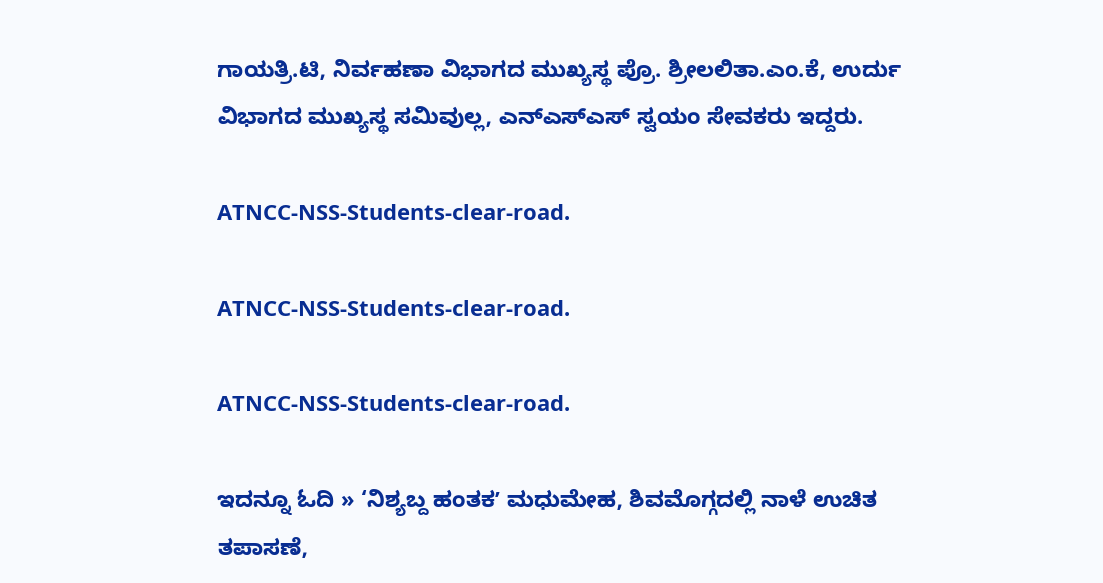ಗಾಯತ್ರಿ.ಟಿ, ನಿರ್ವಹಣಾ ವಿಭಾಗದ ಮುಖ್ಯಸ್ಥ ಪ್ರೊ. ಶ್ರೀಲಲಿತಾ.ಎಂ.ಕೆ, ಉರ್ದು ವಿಭಾಗದ ಮುಖ್ಯಸ್ಥ ಸಮಿವುಲ್ಲ, ಎನ್‌ಎಸ್‌ಎಸ್‌ ಸ್ವಯಂ ಸೇವಕರು ಇದ್ದರು.

ATNCC-NSS-Students-clear-road.

ATNCC-NSS-Students-clear-road.

ATNCC-NSS-Students-clear-road.

ಇದನ್ನೂ ಓದಿ » ‘ನಿಶ್ಯಬ್ದ ಹಂತಕʼ ಮಧುಮೇಹ, ಶಿವಮೊಗ್ಗದಲ್ಲಿ ನಾಳೆ ಉಚಿತ ತಪಾಸಣೆ,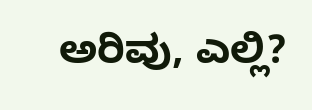ಅರಿವು, ಎಲ್ಲಿ?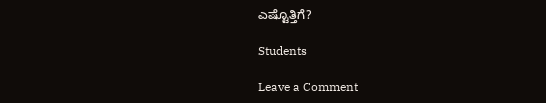ಎಷ್ಟೊತ್ತಿಗೆ?

Students

Leave a Comment